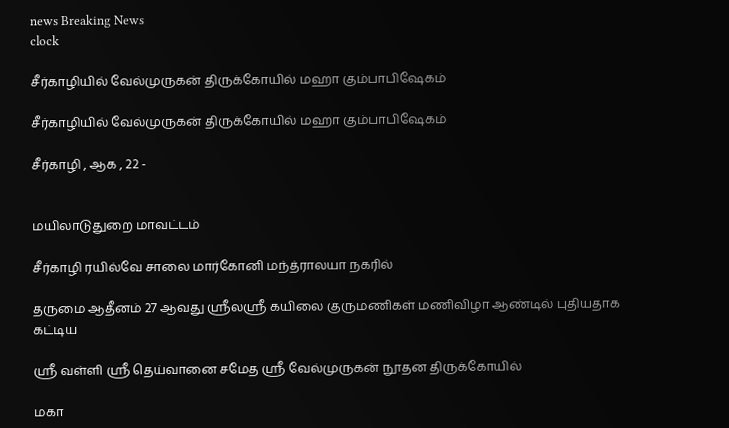news Breaking News
clock

சீர்காழியில் வேல்முருகன் திருக்கோயில் மஹா கும்பாபிஷேகம்

சீர்காழியில் வேல்முருகன் திருக்கோயில் மஹா கும்பாபிஷேகம்

சீர்காழி , ஆக , 22 -


மயிலாடுதுறை மாவட்டம்

சீர்காழி ரயில்வே சாலை மார்கோனி மந்த்ராலயா நகரில்

தருமை ஆதீனம் 27 ஆவது ஸ்ரீலஸ்ரீ கயிலை குருமணிகள் மணிவிழா ஆண்டில் புதியதாக கட்டிய

ஸ்ரீ வள்ளி ஸ்ரீ தெய்வானை சமேத ஸ்ரீ வேல்முருகன் நூதன திருக்கோயில்

மகா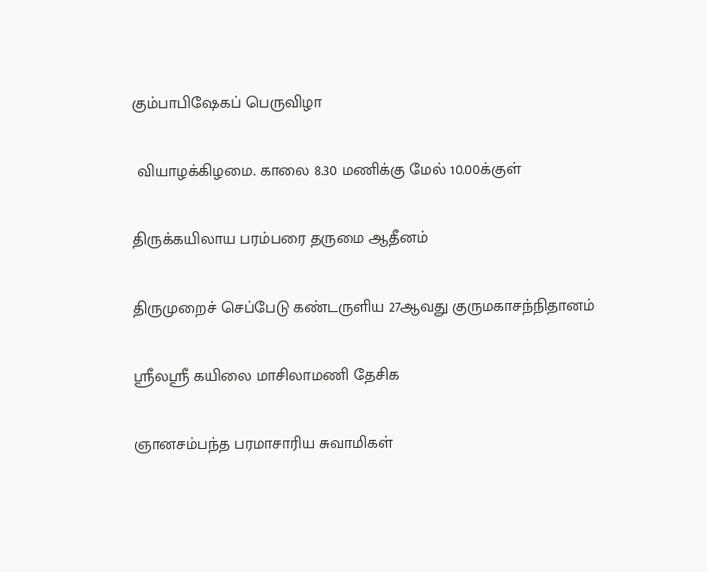கும்பாபிஷேகப் பெருவிழா

 வியாழக்கிழமை. காலை 8.30 மணிக்கு மேல் 10.00க்குள்

திருக்கயிலாய பரம்பரை தருமை ஆதீனம்

திருமுறைச் செப்பேடு கண்டருளிய 27ஆவது குருமகாசந்நிதானம்

ஸ்ரீலஸ்ரீ கயிலை மாசிலாமணி தேசிக

ஞானசம்பந்த பரமாசாரிய சுவாமிகள்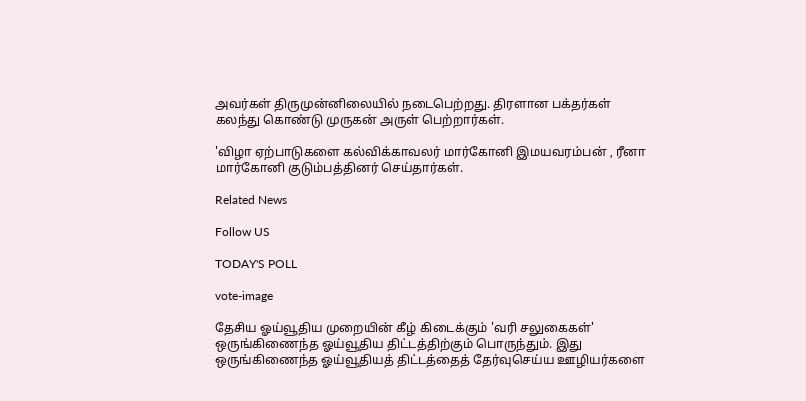அவர்கள் திருமுன்னிலையில் நடைபெற்றது. திரளான பக்தர்கள் கலந்து கொண்டு முருகன் அருள் பெற்றார்கள்.

'விழா ஏற்பாடுகளை கல்விக்காவலர் மார்கோனி இமயவரம்பன் , ரீனா மார்கோனி குடும்பத்தினர் செய்தார்கள்.

Related News

Follow US

TODAY'S POLL

vote-image

தேசிய ஓய்வூதிய முறையின் கீழ் கிடைக்கும் 'வரி சலுகைகள்' ஒருங்கிணைந்த ஓய்வூதிய திட்டத்திற்கும் பொருந்தும். இது ஒருங்கிணைந்த ஓய்வூதியத் திட்டத்தைத் தேர்வுசெய்ய ஊழியர்களை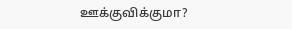ஊக்குவிக்குமா?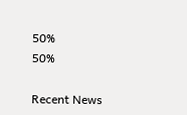50%
50%

Recent News